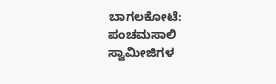ಬಾಗಲಕೋಟೆ: ಪಂಚಮಸಾಲಿ ಸ್ವಾಮೀಜಿಗಳ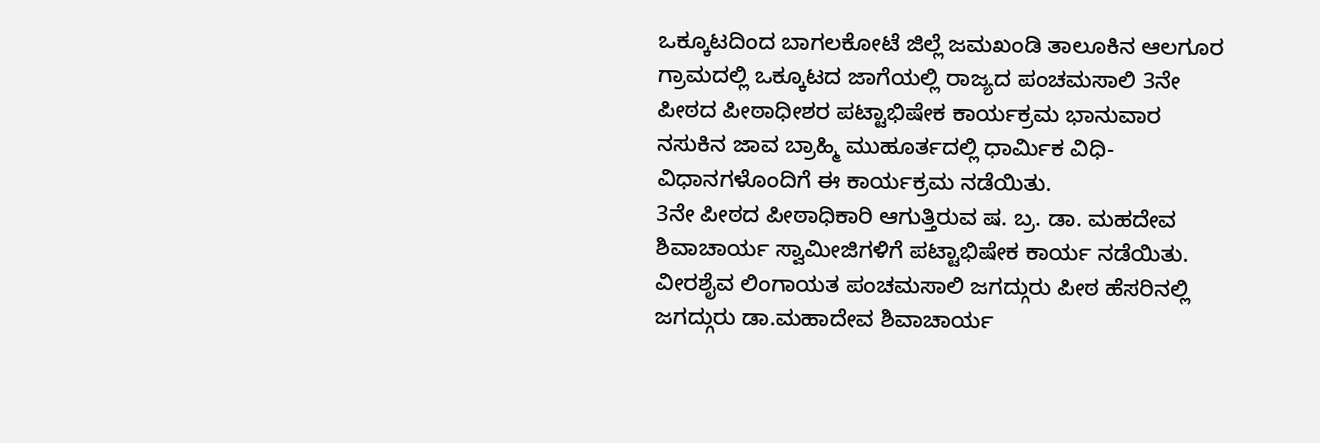ಒಕ್ಕೂಟದಿಂದ ಬಾಗಲಕೋಟೆ ಜಿಲ್ಲೆ ಜಮಖಂಡಿ ತಾಲೂಕಿನ ಆಲಗೂರ ಗ್ರಾಮದಲ್ಲಿ ಒಕ್ಕೂಟದ ಜಾಗೆಯಲ್ಲಿ ರಾಜ್ಯದ ಪಂಚಮಸಾಲಿ 3ನೇ ಪೀಠದ ಪೀಠಾಧೀಶರ ಪಟ್ಟಾಭಿಷೇಕ ಕಾರ್ಯಕ್ರಮ ಭಾನುವಾರ ನಸುಕಿನ ಜಾವ ಬ್ರಾಹ್ಮಿ ಮುಹೂರ್ತದಲ್ಲಿ ಧಾರ್ಮಿಕ ವಿಧಿ-ವಿಧಾನಗಳೊಂದಿಗೆ ಈ ಕಾರ್ಯಕ್ರಮ ನಡೆಯಿತು.
3ನೇ ಪೀಠದ ಪೀಠಾಧಿಕಾರಿ ಆಗುತ್ತಿರುವ ಷ. ಬ್ರ. ಡಾ. ಮಹದೇವ ಶಿವಾಚಾರ್ಯ ಸ್ವಾಮೀಜಿಗಳಿಗೆ ಪಟ್ಟಾಭಿಷೇಕ ಕಾರ್ಯ ನಡೆಯಿತು. ವೀರಶೈವ ಲಿಂಗಾಯತ ಪಂಚಮಸಾಲಿ ಜಗದ್ಗುರು ಪೀಠ ಹೆಸರಿನಲ್ಲಿ ಜಗದ್ಗುರು ಡಾ.ಮಹಾದೇವ ಶಿವಾಚಾರ್ಯ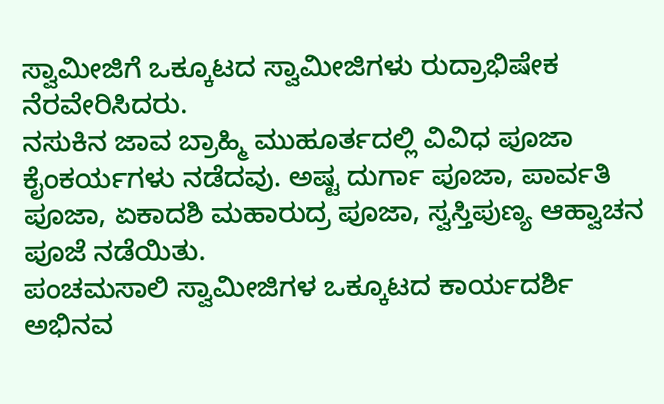ಸ್ವಾಮೀಜಿಗೆ ಒಕ್ಕೂಟದ ಸ್ವಾಮೀಜಿಗಳು ರುದ್ರಾಭಿಷೇಕ ನೆರವೇರಿಸಿದರು.
ನಸುಕಿನ ಜಾವ ಬ್ರಾಹ್ಮಿ ಮುಹೂರ್ತದಲ್ಲಿ ವಿವಿಧ ಪೂಜಾ ಕೈಂಕರ್ಯಗಳು ನಡೆದವು. ಅಷ್ಟ ದುರ್ಗಾ ಪೂಜಾ, ಪಾರ್ವತಿ ಪೂಜಾ, ಏಕಾದಶಿ ಮಹಾರುದ್ರ ಪೂಜಾ, ಸ್ವಸ್ತಿಪುಣ್ಯ ಆಹ್ವಾಚನ ಪೂಜೆ ನಡೆಯಿತು.
ಪಂಚಮಸಾಲಿ ಸ್ವಾಮೀಜಿಗಳ ಒಕ್ಕೂಟದ ಕಾರ್ಯದರ್ಶಿ ಅಭಿನವ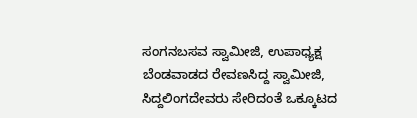ಸಂಗನಬಸವ ಸ್ವಾಮೀಜಿ, ಉಪಾಧ್ಯಕ್ಷ ಬೆಂಡವಾಡದ ರೇವಣಸಿದ್ದ ಸ್ವಾಮೀಜಿ, ಸಿದ್ದಲಿಂಗದೇವರು ಸೇರಿದಂತೆ ಒಕ್ಕೂಟದ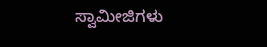ಸ್ವಾಮೀಜಿಗಳು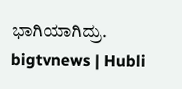ಭಾಗಿಯಾಗಿದ್ರು.
bigtvnews | Hubli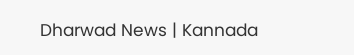Dharwad News | Kannada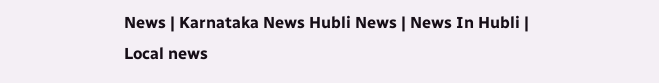News | Karnataka News Hubli News | News In Hubli | Local news